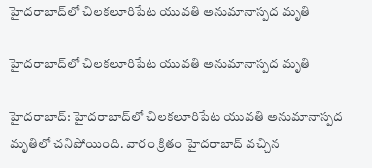హైదరాబాద్‌లో చిలకలూరిపేట యువతి అనుమానాస్పద మృతి

హైదరాబాద్‌లో చిలకలూరిపేట యువతి అనుమానాస్పద మృతి

హైదరాబాద్: హైదరాబాద్‌లో చిలకలూరిపేట యువతి అనుమానాస్పద మృతిలో చనిపోయింది. వారం క్రితం హైదరాబాద్ వచ్చిన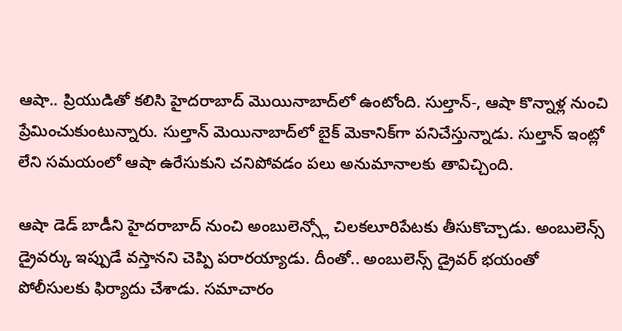ఆషా.. ప్రియుడితో కలిసి హైదరాబాద్ మొయినాబాద్‌లో ఉంటోంది. సుల్తాన్-, ఆషా కొన్నాళ్ల నుంచి ప్రేమించుకుంటున్నారు. సుల్తాన్ మెయినాబాద్‌లో బైక్ మెకానిక్‌గా పనిచేస్తున్నాడు. సుల్తాన్ ఇంట్లో లేని సమయంలో ఆషా ఉరేసుకుని చనిపోవడం పలు అనుమానాలకు తావిచ్చింది.

ఆషా డెడ్ బాడీని హైదరాబాద్ నుంచి అంబులెన్స్లో చిలకలూరిపేటకు తీసుకొచ్చాడు. అంబులెన్స్ డ్రైవర్కు ఇప్పుడే వస్తానని చెప్పి పరారయ్యాడు. దీంతో.. అంబులెన్స్ డ్రైవర్ భయంతో పోలీసులకు ఫిర్యాదు చేశాడు. సమాచారం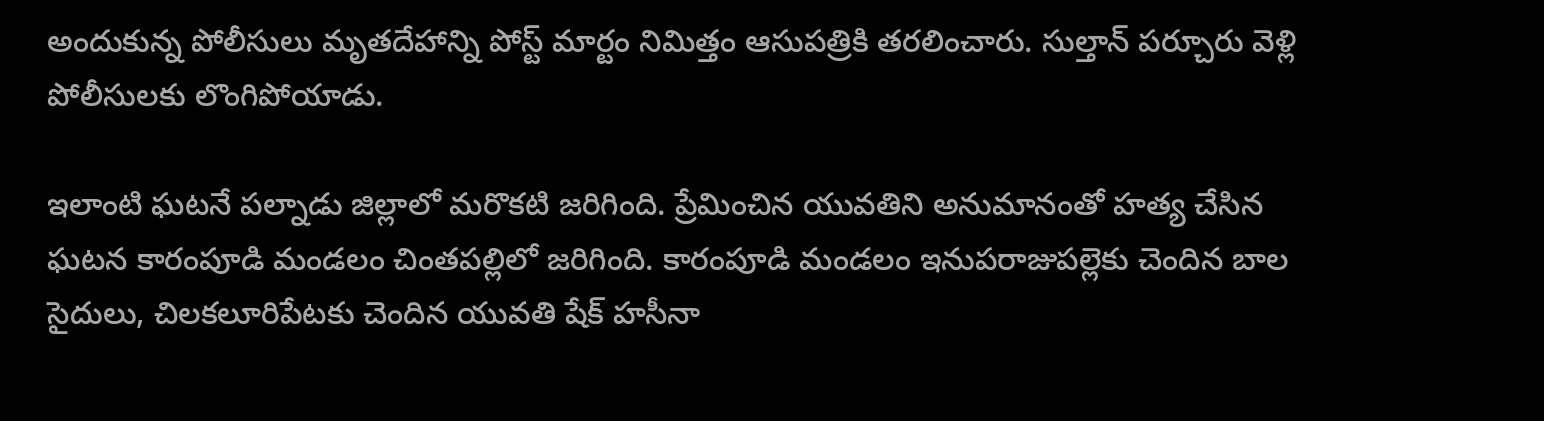అందుకున్న పోలీసులు మృతదేహాన్ని పోస్ట్ మార్టం నిమిత్తం ఆసుపత్రికి తరలించారు. సుల్తాన్ పర్చూరు వెళ్లి పోలీసులకు లొంగిపోయాడు.

ఇలాంటి ఘటనే పల్నాడు జిల్లాలో మరొకటి జరిగింది. ప్రేమించిన యువతిని అనుమానంతో హత్య చేసిన ఘటన కారంపూడి మండలం చింతపల్లిలో జరిగింది. కారంపూడి మండలం ఇనుపరాజుపల్లెకు చెందిన బాల సైదులు, చిలకలూరిపేటకు చెందిన యువతి షేక్ హసీనా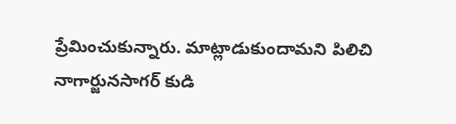ప్రేమించుకున్నారు. మాట్లాడుకుందామని పిలిచి నాగార్జునసాగర్ కుడి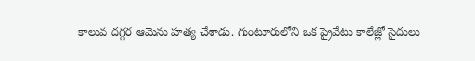కాలువ దగ్గర ఆమెను హత్య చేశాడు. గుంటూరులోని ఒక ప్రైవేటు కాలేజ్లో సైదులు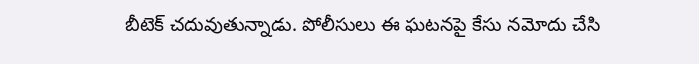బీటెక్ చదువుతున్నాడు. పోలీసులు ఈ ఘటనపై కేసు నమోదు చేసి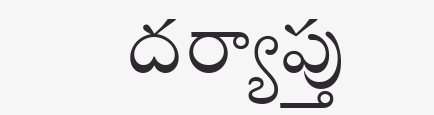దర్యాప్తు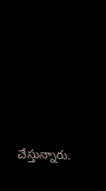చేస్తున్నారు.